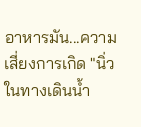อาหารมัน...ความเสี่ยงการเกิด "นิ่วในทางเดินน้ำ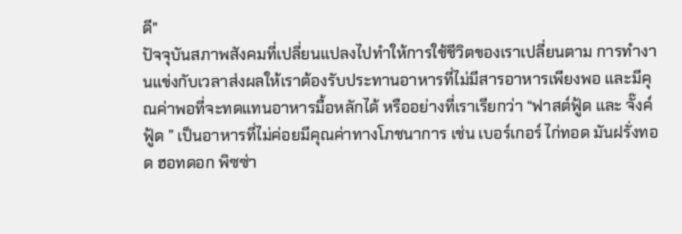ดี"
ปัจจุบันสภาพสังคมที่เปลี่ยนแปลงไปทำให้การใช้ชีวิตของเราเปลี่ยนตาม การทำงานแข่งกับเวลาส่งผลให้เราต้องรับประทานอาหารที่ไม่มีสารอาหารเพียงพอ และมีคุณค่าพอที่จะทดแทนอาหารมื้อหลักได้ หรืออย่างที่เราเรียกว่า “ฟาสต์ฟู้ด และ จั๊งค์ฟู้ด ” เป็นอาหารที่ไม่ค่อยมีคุณค่าทางโภชนาการ เช่น เบอร์เกอร์ ไก่ทอด มันฝรั่งทอด ฮอทดอก พิซซ่า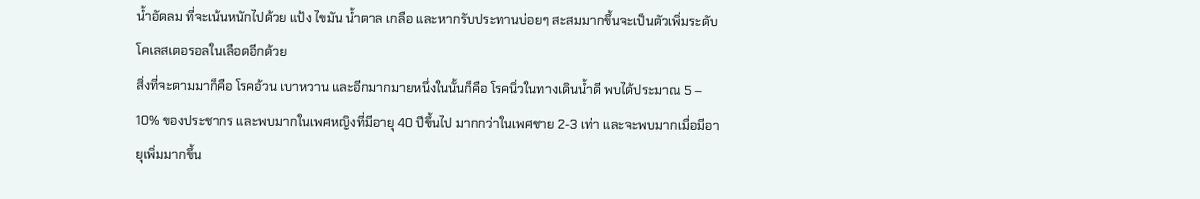น้ำอัดลม ที่จะเน้นหนักไปด้วย แป้ง ไขมัน น้ำตาล เกลือ และหากรับประทานบ่อยๆ สะสมมากขึ้นจะเป็นตัวเพิ่มระดับโคเลสเตอรอลในเลือดอีกด้วย
สิ่งที่จะตามมาก็คือ โรคอ้วน เบาหวาน และอีกมากมายหนึ่งในนั้นก็คือ โรคนิ่วในทางเดินน้ำดี พบได้ประมาณ 5 – 10% ของประชากร และพบมากในเพศหญิงที่มีอายุ 40 ปีขึ้นไป มากกว่าในเพศชาย 2-3 เท่า และจะพบมากเมื่อมีอายุเพิ่มมากขึ้น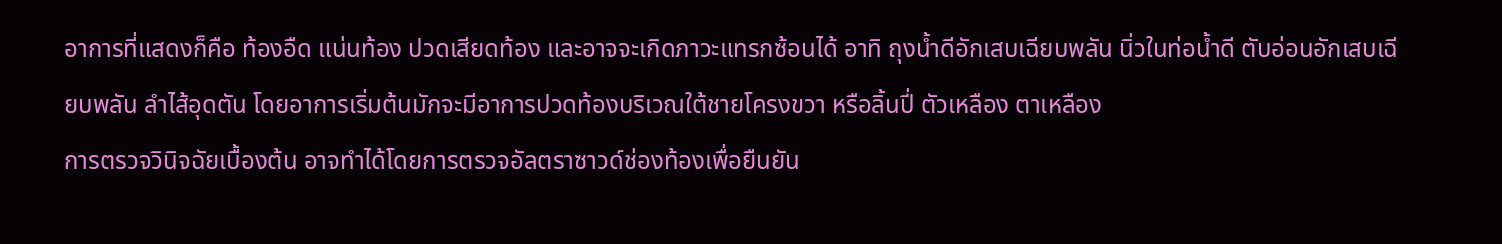อาการที่แสดงก็คือ ท้องอืด แน่นท้อง ปวดเสียดท้อง และอาจจะเกิดภาวะแทรกซ้อนได้ อาทิ ถุงน้ำดีอักเสบเฉียบพลัน นิ่วในท่อน้ำดี ตับอ่อนอักเสบเฉียบพลัน ลำไส้อุดตัน โดยอาการเริ่มต้นมักจะมีอาการปวดท้องบริเวณใต้ชายโครงขวา หรือลิ้นปี่ ตัวเหลือง ตาเหลือง
การตรวจวินิจฉัยเบื้องต้น อาจทำได้โดยการตรวจอัลตราซาวด์ช่องท้องเพื่อยืนยัน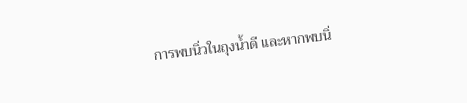การพบนิ่วในถุงน้ำดี และหากพบนิ่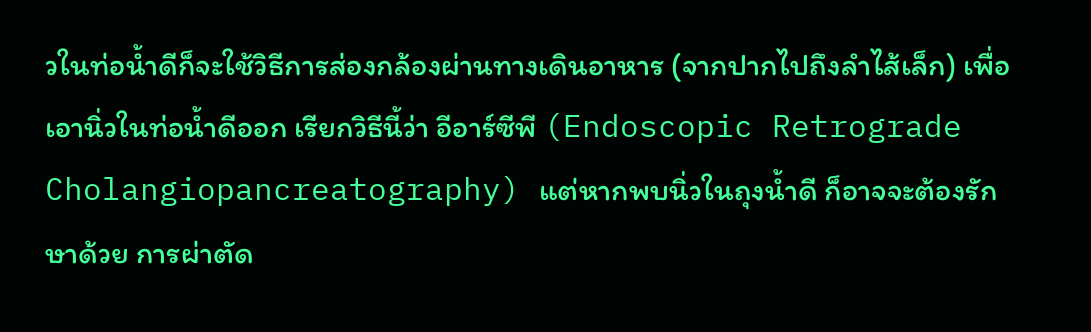วในท่อน้ำดีก็จะใช้วิธีการส่องกล้องผ่านทางเดินอาหาร (จากปากไปถึงลำไส้เล็ก) เพื่อเอานิ่วในท่อน้ำดีออก เรียกวิธีนี้ว่า อีอาร์ซีพี (Endoscopic Retrograde Cholangiopancreatography) แต่หากพบนิ่วในถุงน้ำดี ก็อาจจะต้องรักษาด้วย การผ่าตัด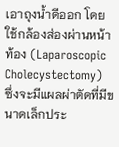เอาถุงน้ำดีออก โดยใช้กล้องส่องผ่านหน้าท้อง (Laparoscopic Cholecystectomy) ซึ่งจะมีแผลผ่าตัดที่มีขนาดเล็กประ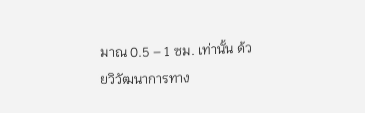มาณ 0.5 – 1 ซม. เท่านั้น ด้วยวิวัฒนาการทาง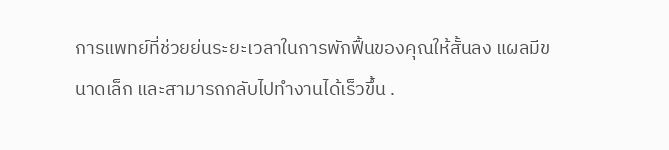การแพทย์ที่ช่วยย่นระยะเวลาในการพักฟื้นของคุณให้สั้นลง แผลมีขนาดเล็ก และสามารถกลับไปทำงานได้เร็วขึ้น .